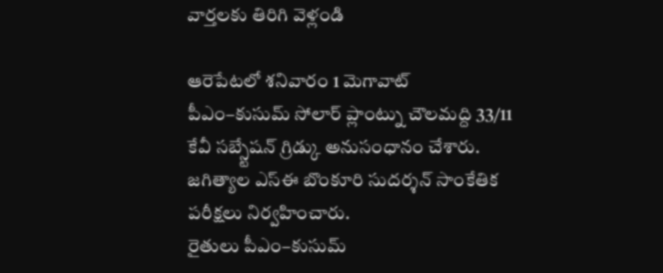వార్తలకు తిరిగి వెళ్లండి

ఆరెపేటలో శనివారం 1 మెగావాట్ పీఎం–కుసుమ్ సోలార్ ప్లాంట్ను చౌలమద్ది 33/11 కేవీ సబ్స్టేషన్ గ్రిడ్కు అనుసంధానం చేశారు. జగిత్యాల ఎస్ఈ బొంకూరి సుదర్శన్ సాంకేతిక పరీక్షలు నిర్వహించారు.
రైతులు పీఎం–కుసుమ్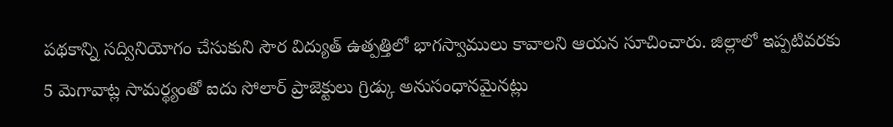పథకాన్ని సద్వినియోగం చేసుకుని సౌర విద్యుత్ ఉత్పత్తిలో భాగస్వాములు కావాలని ఆయన సూచించారు. జిల్లాలో ఇప్పటివరకు 5 మెగావాట్ల సామర్థ్యంతో ఐదు సోలార్ ప్రాజెక్టులు గ్రిడ్కు అనుసంధానమైనట్లు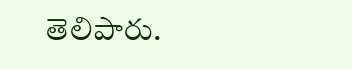తెలిపారు.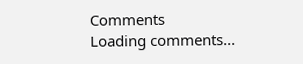Comments
Loading comments...